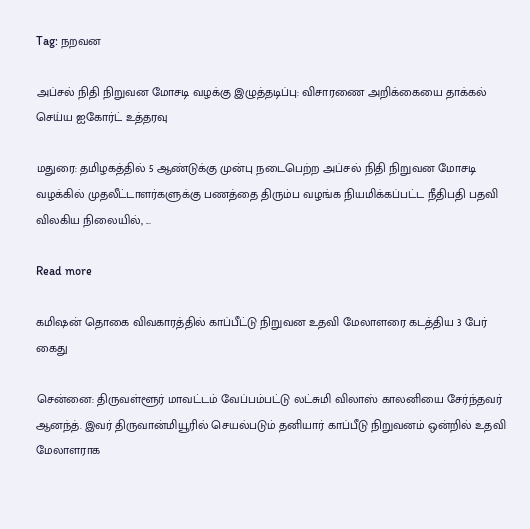Tag: நறவன

அப்சல் நிதி நிறுவன மோசடி வழக்கு இழுத்தடிப்பு: விசாரணை அறிக்கையை தாக்கல் செய்ய ஐகோர்ட் உத்தரவு

மதுரை: தமிழகத்தில் 5 ஆண்டுக்கு முன்பு நடைபெற்ற அப்சல் நிதி நிறுவன மோசடி வழக்கில் முதலீட்டாளர்களுக்கு பணத்தை திரும்ப வழங்க நியமிக்கப்பட்ட நீதிபதி பதவி விலகிய நிலையில், ...

Read more

கமிஷன் தொகை விவகாரத்தில் காப்பீட்டு நிறுவன உதவி மேலாளரை கடத்திய 3 பேர் கைது

சென்னை: திருவள்ளூர் மாவட்டம் வேப்பம்பட்டு லட்சுமி விலாஸ் காலனியை சேர்ந்தவர் ஆனந்த். இவர் திருவான்மியூரில் செயல்படும் தனியார் காப்பீடு நிறுவனம் ஒன்றில் உதவி மேலாளராக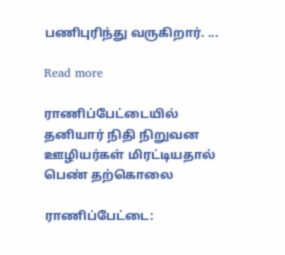பணிபுரிந்து வருகிறார். ...

Read more

ராணிப்பேட்டையில் தனியார் நிதி நிறுவன ஊழியர்கள் மிரட்டியதால் பெண் தற்கொலை

ராணிப்பேட்டை: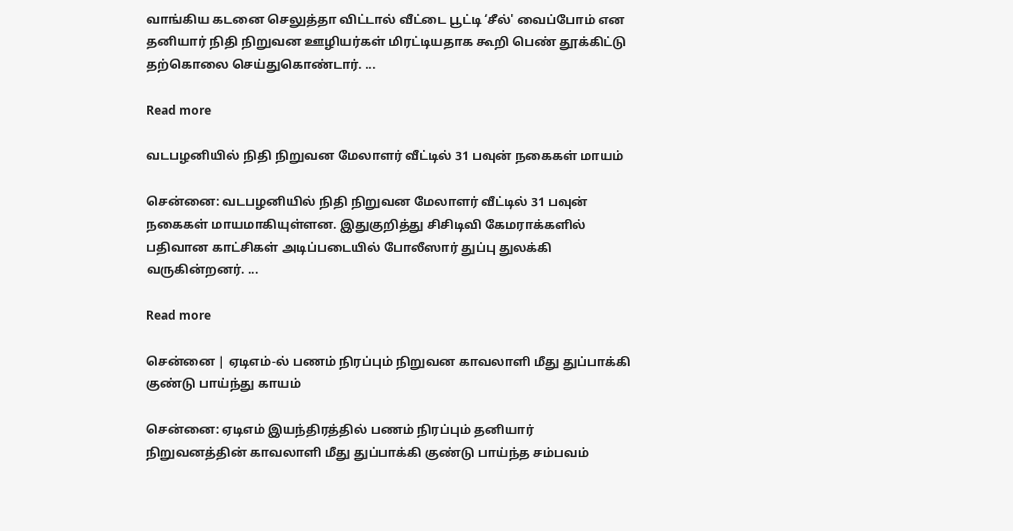வாங்கிய கடனை செலுத்தா விட்டால் வீட்டை பூட்டி ‘சீல்' வைப்போம் என தனியார் நிதி நிறுவன ஊழியர்கள் மிரட்டியதாக கூறி பெண் தூக்கிட்டு தற்கொலை செய்துகொண்டார். ...

Read more

வடபழனியில் நிதி நிறுவன மேலாளர் வீட்டில் 31 பவுன் நகைகள் மாயம்

சென்னை: வடபழனியில் நிதி நிறுவன மேலாளர் வீட்டில் 31 பவுன் நகைகள் மாயமாகியுள்ளன. இதுகுறித்து சிசிடிவி கேமராக்களில் பதிவான காட்சிகள் அடிப்படையில் போலீஸார் துப்பு துலக்கி வருகின்றனர். ...

Read more

சென்னை | ஏடிஎம்-ல் பணம் நிரப்பும் நிறுவன காவலாளி மீது துப்பாக்கி குண்டு பாய்ந்து காயம்

சென்னை: ஏடிஎம் இயந்திரத்தில் பணம் நிரப்பும் தனியார் நிறுவனத்தின் காவலாளி மீது துப்பாக்கி குண்டு பாய்ந்த சம்பவம்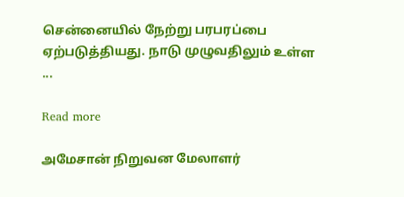சென்னையில் நேற்று பரபரப்பை ஏற்படுத்தியது. நாடு முழுவதிலும் உள்ள ...

Read more

அமேசான் நிறுவன மேலாளர்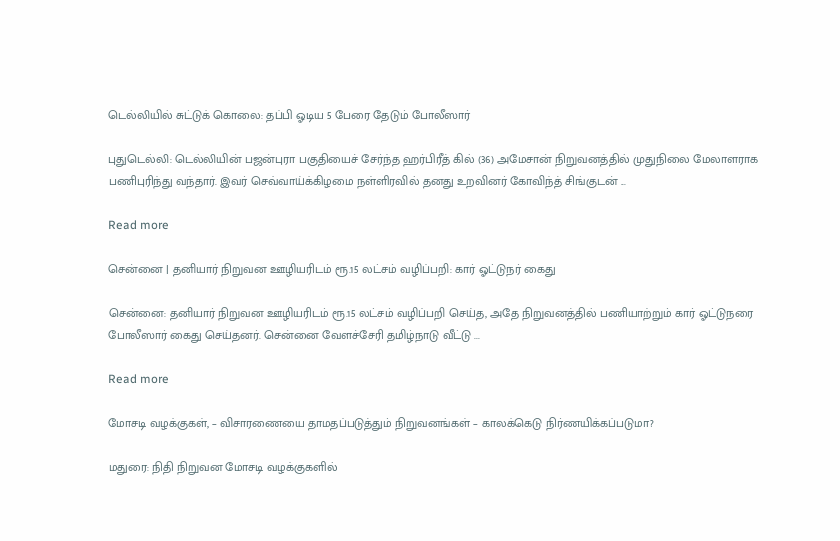டெல்லியில் சுட்டுக் கொலை: தப்பி ஓடிய 5 பேரை தேடும் போலீஸார்

புதுடெல்லி: டெல்லியின் பஜன்புரா பகுதியைச் சேர்ந்த ஹர்பிரீத் கில் (36) அமேசான் நிறுவனத்தில் முதுநிலை மேலாளராக பணிபுரிந்து வந்தார். இவர் செவ்வாய்க்கிழமை நள்ளிரவில் தனது உறவினர் கோவிந்த் சிங்குடன் ...

Read more

சென்னை | தனியார் நிறுவன ஊழியரிடம் ரூ.15 லட்சம் வழிப்பறி: கார் ஓட்டுநர் கைது

சென்னை: தனியார் நிறுவன ஊழியரிடம் ரூ.15 லட்சம் வழிப்பறி செய்த, அதே நிறுவனத்தில் பணியாற்றும் கார் ஓட்டுநரை போலீஸார் கைது செய்தனர். சென்னை வேளச்சேரி தமிழ்நாடு வீட்டு ...

Read more

மோசடி வழக்குகள், – விசாரணையை தாமதப்படுத்தும் நிறுவனங்கள் – காலக்கெடு நிர்ணயிக்கப்படுமா?

மதுரை: நிதி நிறுவன மோசடி வழக்குகளில்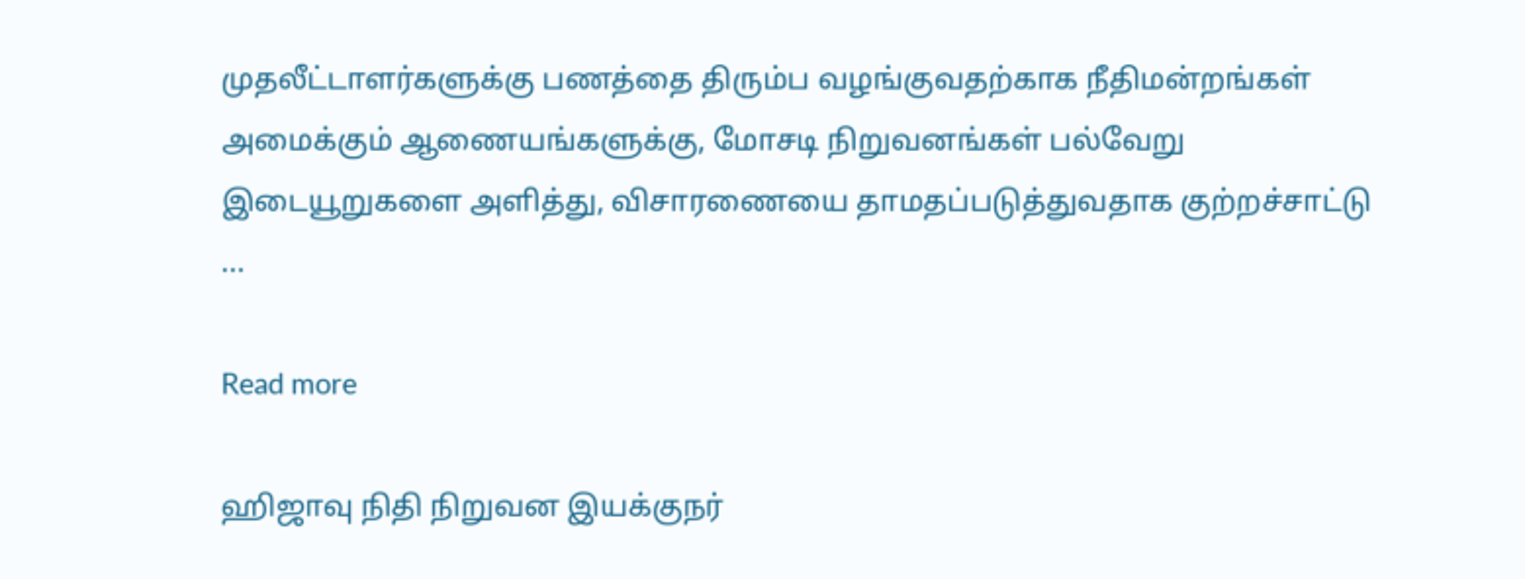முதலீட்டாளர்களுக்கு பணத்தை திரும்ப வழங்குவதற்காக நீதிமன்றங்கள் அமைக்கும் ஆணையங்களுக்கு, மோசடி நிறுவனங்கள் பல்வேறு இடையூறுகளை அளித்து, விசாரணையை தாமதப்படுத்துவதாக குற்றச்சாட்டு ...

Read more

ஹிஜாவு நிதி நிறுவன இயக்குநர்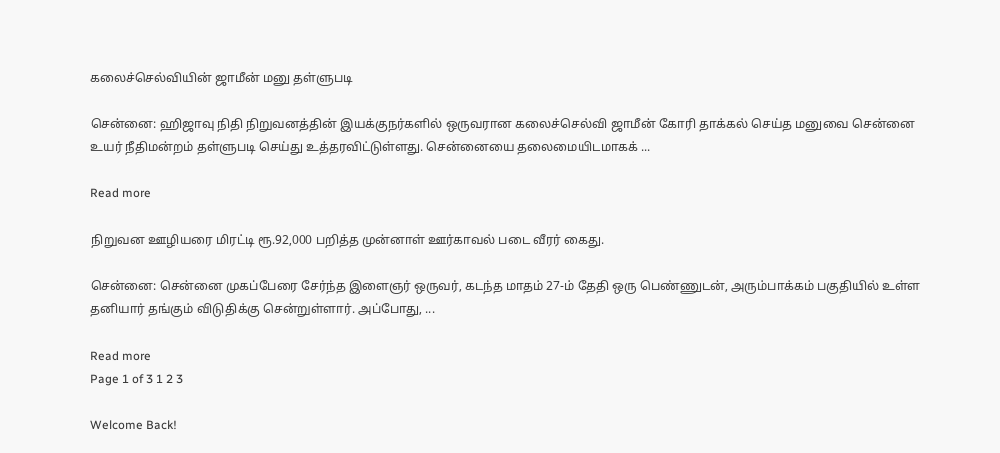கலைச்செல்வியின் ஜாமீன் மனு தள்ளுபடி

சென்னை: ஹிஜாவு நிதி நிறுவனத்தின் இயக்குநர்களில் ஒருவரான கலைச்செல்வி ஜாமீன் கோரி தாக்கல் செய்த மனுவை சென்னை உயர் நீதிமன்றம் தள்ளுபடி செய்து உத்தரவிட்டுள்ளது. சென்னையை தலைமையிடமாகக் ...

Read more

நிறுவன ஊழியரை மிரட்டி ரூ.92,000 பறித்த முன்னாள் ஊர்காவல் படை வீரர் கைது.

சென்னை: சென்னை முகப்பேரை சேர்ந்த இளைஞர் ஒருவர், கடந்த மாதம் 27-ம் தேதி ஒரு பெண்ணுடன், அரும்பாக்கம் பகுதியில் உள்ள தனியார் தங்கும் விடுதிக்கு சென்றுள்ளார். அப்போது, ...

Read more
Page 1 of 3 1 2 3

Welcome Back!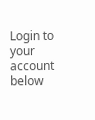Login to your account below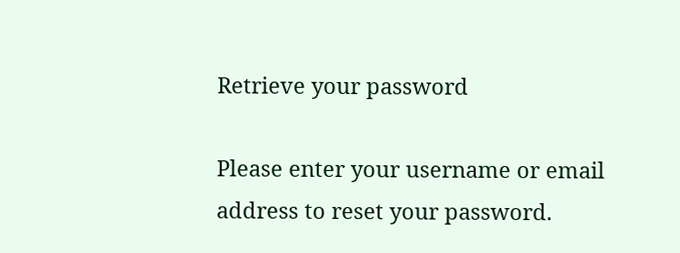Retrieve your password

Please enter your username or email address to reset your password.